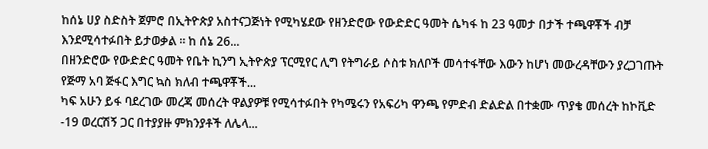ከሰኔ ሀያ ስድስት ጀምሮ በኢትዮጵያ አስተናጋጅነት የሚካሄደው የዘንድሮው የውድድር ዓመት ሴካፋ ከ 23 ዓመታ በታች ተጫዋቾች ብቻ እንደሚሳተፉበት ይታወቃል ። ከ ሰኔ 26...
በዘንድሮው የውድድር ዓመት የቤት ኪንግ ኢትዮጵያ ፕርሚየር ሊግ የትግራይ ሶስቱ ክለቦች መሳተፋቸው እውን ከሆነ መውረዳቸውን ያረጋገጡት የጅማ አባ ጅፋር እግር ኳስ ክለብ ተጫዋቾች...
ካፍ አሁን ይፋ ባደረገው መረጃ መሰረት ዋልያዎቹ የሚሳተፉበት የካሜሩን የአፍሪካ ዋንጫ የምድብ ድልድል በተቋሙ ጥያቄ መሰረት ከኮቪድ -19 ወረርሽኝ ጋር በተያያዙ ምክንያቶች ለሌላ...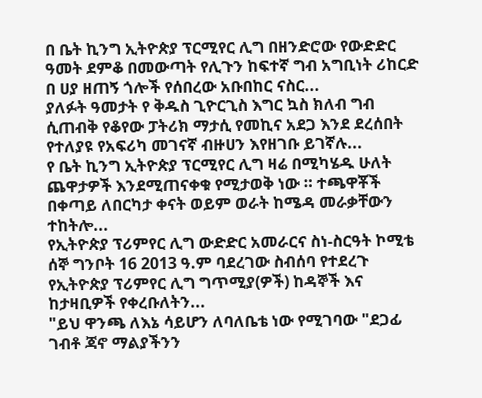በ ቤት ኪንግ ኢትዮጵያ ፕርሚየር ሊግ በዘንድሮው የውድድር ዓመት ደምቆ በመውጣት የሊጉን ከፍተኛ ግብ አግቢነት ሪከርድ በ ሀያ ዘጠኝ ጎሎች የሰበረው አቡበከር ናስር...
ያለፉት ዓመታት የ ቅዱስ ጊዮርጊስ እግር ኳስ ክለብ ግብ ሲጠብቅ የቆየው ፓትሪክ ማታሲ የመኪና አደጋ እንደ ደረሰበት የተለያዩ የአፍሪካ መገናኛ ብዙሀን እየዘገቡ ይገኛሉ...
የ ቤት ኪንግ ኢትዮጵያ ፕርሚየር ሊግ ዛሬ በሚካሄዱ ሁለት ጨዋታዎች እንደሚጠናቀቁ የሚታወቅ ነው ። ተጫዋቾች በቀጣይ ለበርካታ ቀናት ወይም ወራት ከሜዳ መራቃቸውን ተከትሎ...
የኢትዮጵያ ፕሪምየር ሊግ ውድድር አመራርና ስነ-ስርዓት ኮሚቴ ሰኞ ግንቦት 16 2013 ዓ.ም ባደረገው ስብሰባ የተደረጉ የኢትዮጵያ ፕሪምየር ሊግ ግጥሚያ(ዎች) ከዳኞች እና ከታዛቢዎች የቀረቡለትን...
"ይህ ዋንጫ ለእኔ ሳይሆን ለባለቤቴ ነው የሚገባው "ደጋፊ ገብቶ ጃኖ ማልያችንን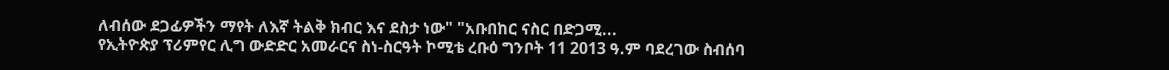ለብሰው ደጋፊዎችን ማየት ለእኛ ትልቅ ክብር እና ደስታ ነው" "አቡበከር ናስር በድጋሚ...
የኢትዮጵያ ፕሪምየር ሊግ ውድድር አመራርና ስነ-ስርዓት ኮሚቴ ረቡዕ ግንቦት 11 2013 ዓ.ም ባደረገው ስብሰባ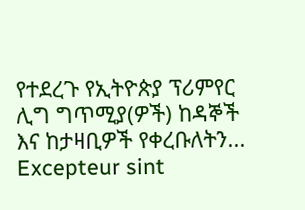የተደረጉ የኢትዮጵያ ፕሪምየር ሊግ ግጥሚያ(ዎች) ከዳኞች እና ከታዛቢዎች የቀረቡለትን...
Excepteur sint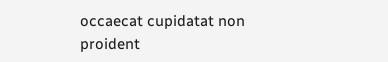occaecat cupidatat non proident